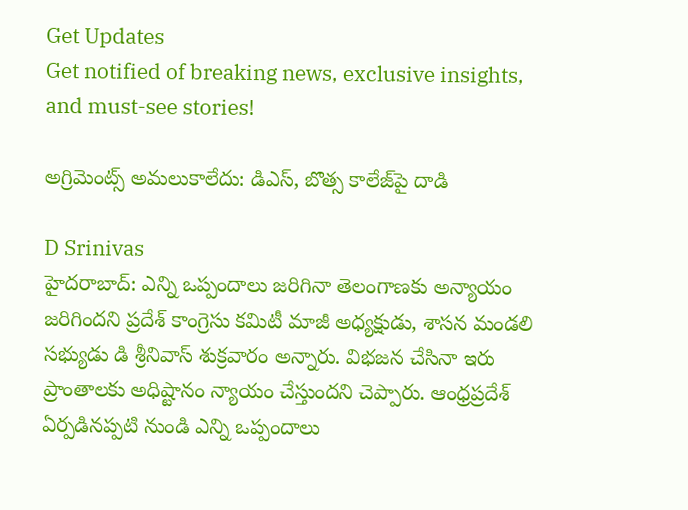Get Updates
Get notified of breaking news, exclusive insights, and must-see stories!

అగ్రిమెంట్స్ అమలుకాలేదు: డిఎస్, బొత్స కాలేజ్‌పై దాడి

D Srinivas
హైదరాబాద్: ఎన్ని ఒప్పందాలు జరిగినా తెలంగాణకు అన్యాయం జరిగిందని ప్రదేశ్ కాంగ్రెసు కమిటీ మాజీ అధ్యక్షుడు, శాసన మండలి సభ్యుడు డి శ్రీనివాస్ శుక్రవారం అన్నారు. విభజన చేసినా ఇరు ప్రాంతాలకు అధిష్టానం న్యాయం చేస్తుందని చెప్పారు. ఆంధ్రప్రదేశ్ ఏర్పడినప్పటి నుండి ఎన్ని ఒప్పందాలు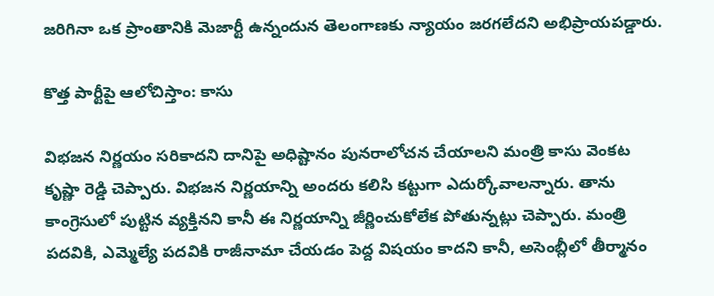జరిగినా ఒక ప్రాంతానికి మెజార్టీ ఉన్నందున తెలంగాణకు న్యాయం జరగలేదని అభిప్రాయపడ్డారు.

కొత్త పార్టీపై ఆలోచిస్తాం: కాసు

విభజన నిర్ణయం సరికాదని దానిపై అధిష్టానం పునరాలోచన చేయాలని మంత్రి కాసు వెంకట కృష్ణా రెడ్డి చెప్పారు. విభజన నిర్ణయాన్ని అందరు కలిసి కట్టుగా ఎదుర్కోవాలన్నారు. తాను కాంగ్రెసులో పుట్టిన వ్యక్తినని కానీ ఈ నిర్ణయాన్ని జీర్ణించుకోలేక పోతున్నట్లు చెప్పారు. మంత్రి పదవికి, ఎమ్మెల్యే పదవికి రాజీనామా చేయడం పెద్ద విషయం కాదని కానీ, అసెంబ్లీలో తీర్మానం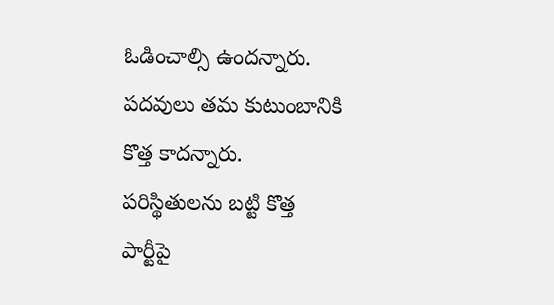ఓడించాల్సి ఉందన్నారు. పదవులు తమ కుటుంబానికి కొత్త కాదన్నారు. పరిస్థితులను బట్టి కొత్త పార్టీపై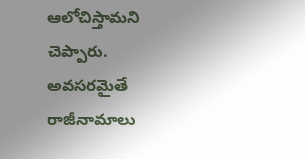ఆలోచిస్తామని చెప్పారు. అవసరమైతే రాజీనామాలు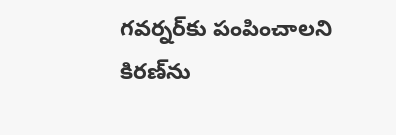గవర్నర్‌కు పంపించాలని కిరణ్‌ను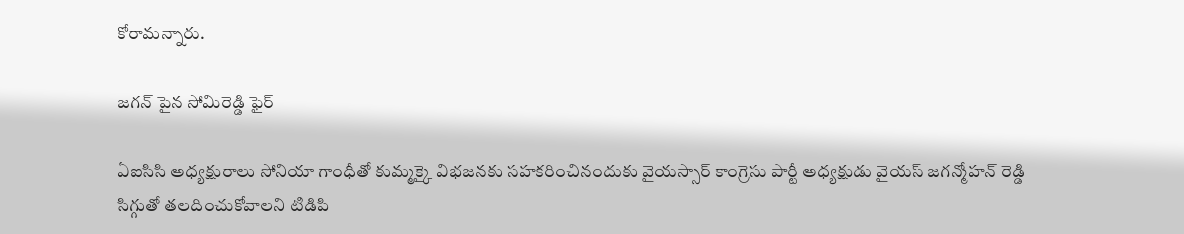కోరామన్నారు.

జగన్ పైన సోమిరెడ్డి ఫైర్

ఏఐసిసి అధ్యక్షురాలు సోనియా గాంధీతో కుమ్మక్కై విభజనకు సహకరించినందుకు వైయస్సార్ కాంగ్రెసు పార్టీ అధ్యక్షుడు వైయస్ జగన్మోహన్ రెడ్డి సిగ్గుతో తలదించుకోవాలని టిడిపి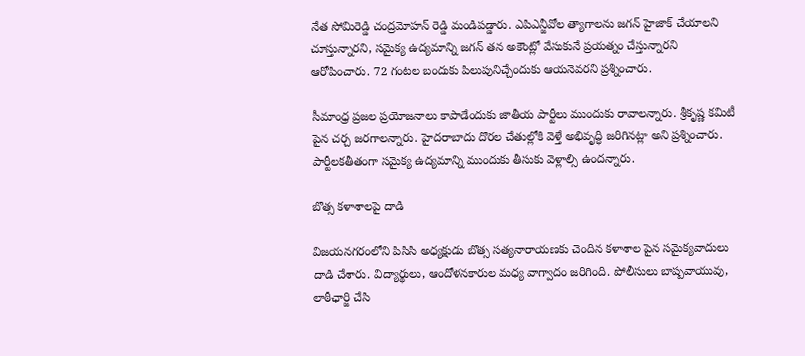నేత సోమిరెడ్డి చంద్రమోహన్ రెడ్డి మండిపడ్డారు. ఎపిఎన్జీవోల త్యాగాలను జగన్ హైజాక్ చేయాలని చూస్తున్నారని, సమైక్య ఉద్యమాన్ని జగన్ తన అకౌంట్లో వేసుకునే ప్రయత్నం చేస్తున్నారని ఆరోపించారు. 72 గంటల బందుకు పిలుపునిచ్చేందుకు ఆయనెవరని ప్రశ్నించారు.

సీమాంధ్ర ప్రజల ప్రయోజనాలు కాపాడేందుకు జాతీయ పార్టీలు ముందుకు రావాలన్నారు. శ్రీకృష్ణ కమిటీ పైన చర్చ జరగాలన్నారు. హైదరాబాదు దొరల చేతుల్లోకి వెళ్తే అభివృద్ధి జరిగినట్లా అని ప్రశ్నించారు. పార్టీలకతీతంగా సమైక్య ఉద్యమాన్ని ముందుకు తీసుకు వెళ్లాల్సి ఉందన్నారు.

బొత్స కళాశాలపై దాడి

విజయనగరంలోని పిసిసి అధ్యక్షుడు బొత్స సత్యనారాయణకు చెందిన కళాశాల పైన సమైక్యవాదులు దాడి చేశారు. విద్యార్థులు, ఆందోళనకారుల మధ్య వాగ్వాదం జరిగింది. పోలీసులు బాష్పవాయువు, లాఠీఛార్జి చేసి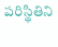పరిస్థితిని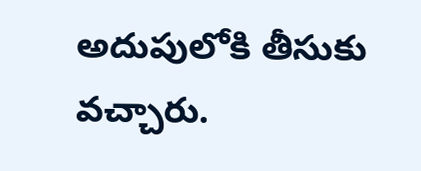అదుపులోకి తీసుకు వచ్చారు.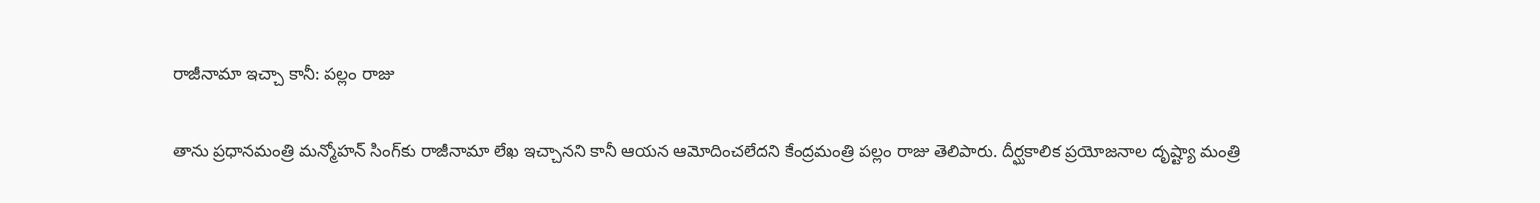రాజీనామా ఇచ్చా కానీ: పల్లం రాజు

తాను ప్రధానమంత్రి మన్మోహన్ సింగ్‌కు రాజీనామా లేఖ ఇచ్చానని కానీ ఆయన ఆమోదించలేదని కేంద్రమంత్రి పల్లం రాజు తెలిపారు. దీర్ఘకాలిక ప్రయోజనాల దృష్ట్యా మంత్రి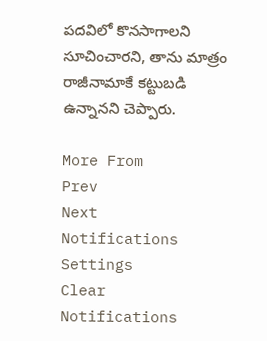పదవిలో కొనసాగాలని సూచించారని, తాను మాత్రం రాజీనామాకే కట్టుబడి ఉన్నానని చెప్పారు.

More From
Prev
Next
Notifications
Settings
Clear Notifications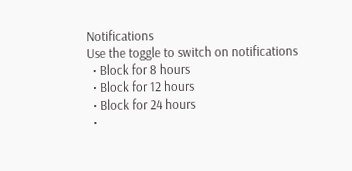Notifications
Use the toggle to switch on notifications
  • Block for 8 hours
  • Block for 12 hours
  • Block for 24 hours
  •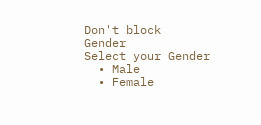Don't block
Gender
Select your Gender
  • Male
  • Female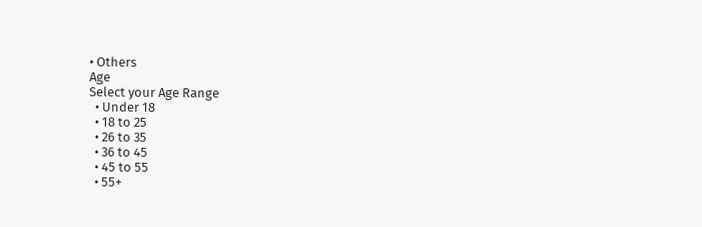• Others
Age
Select your Age Range
  • Under 18
  • 18 to 25
  • 26 to 35
  • 36 to 45
  • 45 to 55
  • 55+